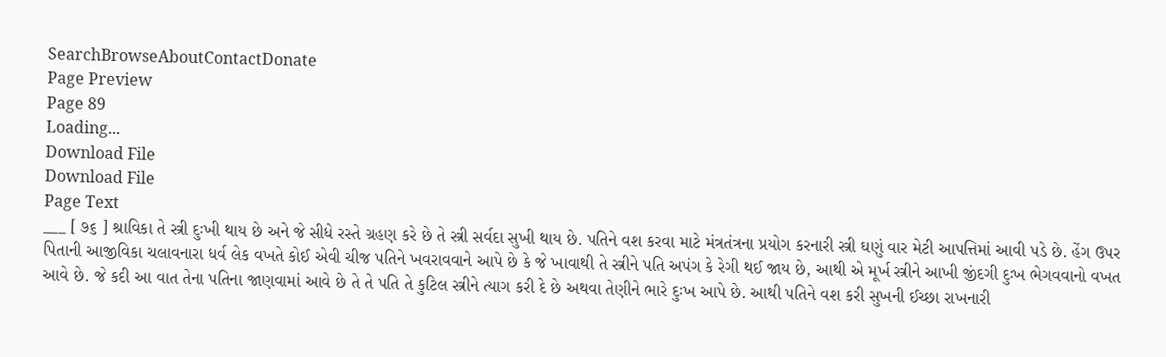SearchBrowseAboutContactDonate
Page Preview
Page 89
Loading...
Download File
Download File
Page Text
___ [ ૭૬ ] શ્રાવિકા તે સ્ત્રી દુઃખી થાય છે અને જે સીધે રસ્તે ગ્રહણ કરે છે તે સ્ત્રી સર્વદા સુખી થાય છે. પતિને વશ કરવા માટે મંત્રતંત્રના પ્રયોગ કરનારી સ્ત્રી ઘણું વાર મેટી આપત્તિમાં આવી પડે છે. હેંગ ઉપર પિતાની આજીવિકા ચલાવનારા ધર્વ લેક વખતે કોઈ એવી ચીજ પતિને ખવરાવવાને આપે છે કે જે ખાવાથી તે સ્ત્રીને પતિ અપંગ કે રેગી થઈ જાય છે, આથી એ મૂર્ખ સ્ત્રીને આખી જીંદગી દુઃખ ભેગવવાનો વખત આવે છે. જે કદી આ વાત તેના પતિના જાણવામાં આવે છે તે તે પતિ તે કુટિલ સ્ત્રીને ત્યાગ કરી દે છે અથવા તેણીને ભારે દુઃખ આપે છે. આથી પતિને વશ કરી સુખની ઈચ્છા રાખનારી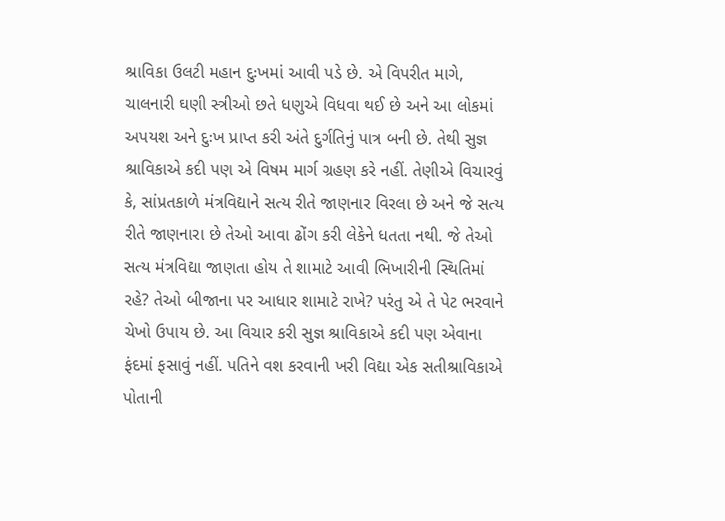શ્રાવિકા ઉલટી મહાન દુઃખમાં આવી પડે છે. એ વિપરીત માગે, ચાલનારી ઘણી સ્ત્રીઓ છતે ધણુએ વિધવા થઈ છે અને આ લોકમાં અપયશ અને દુઃખ પ્રાપ્ત કરી અંતે દુર્ગતિનું પાત્ર બની છે. તેથી સુજ્ઞ શ્રાવિકાએ કદી પણ એ વિષમ માર્ગ ગ્રહણ કરે નહીં. તેણીએ વિચારવું કે, સાંપ્રતકાળે મંત્રવિદ્યાને સત્ય રીતે જાણનાર વિરલા છે અને જે સત્ય રીતે જાણનારા છે તેઓ આવા ઢોંગ કરી લેકેને ધતતા નથી. જે તેઓ સત્ય મંત્રવિદ્યા જાણતા હોય તે શામાટે આવી ભિખારીની સ્થિતિમાં રહે? તેઓ બીજાના પર આધાર શામાટે રાખે? પરંતુ એ તે પેટ ભરવાને ચેખો ઉપાય છે. આ વિચાર કરી સુજ્ઞ શ્રાવિકાએ કદી પણ એવાના ફંદમાં ફસાવું નહીં. પતિને વશ કરવાની ખરી વિદ્યા એક સતીશ્રાવિકાએ પોતાની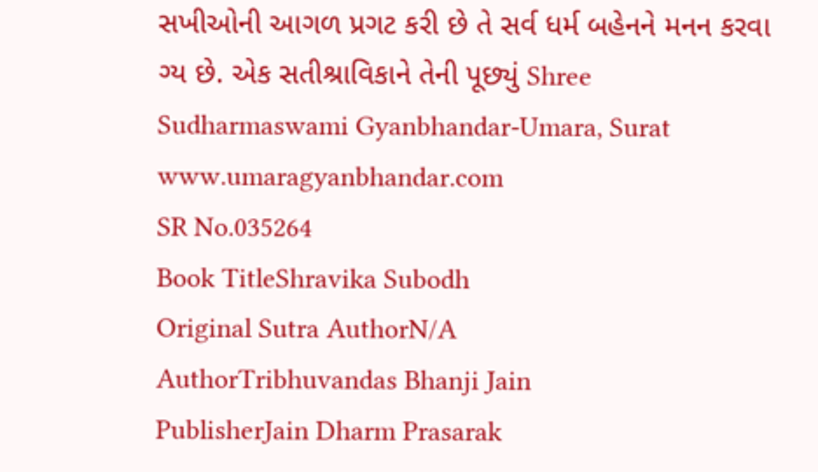સખીઓની આગળ પ્રગટ કરી છે તે સર્વ ધર્મ બહેનને મનન કરવા ગ્ય છે. એક સતીશ્રાવિકાને તેની પૂછ્યું Shree Sudharmaswami Gyanbhandar-Umara, Surat www.umaragyanbhandar.com
SR No.035264
Book TitleShravika Subodh
Original Sutra AuthorN/A
AuthorTribhuvandas Bhanji Jain
PublisherJain Dharm Prasarak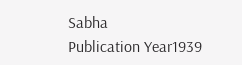Sabha
Publication Year1939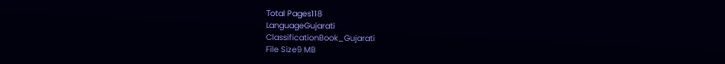Total Pages118
LanguageGujarati
ClassificationBook_Gujarati
File Size9 MB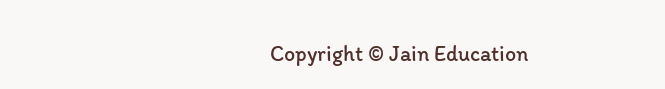Copyright © Jain Education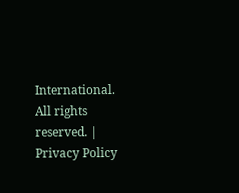International. All rights reserved. | Privacy Policy